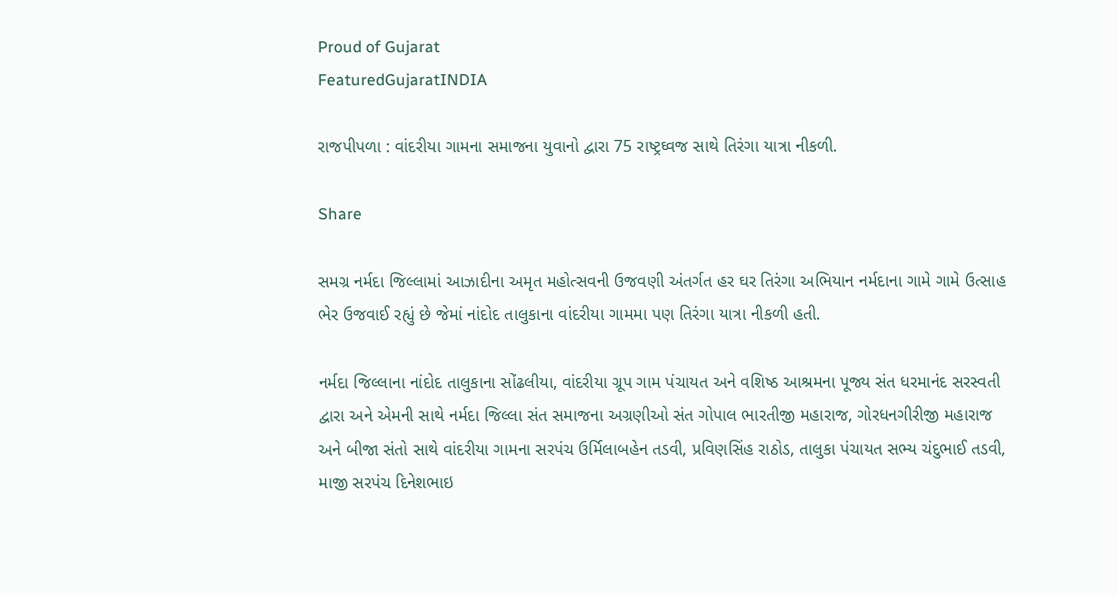Proud of Gujarat
FeaturedGujaratINDIA

રાજપીપળા : વાંદરીયા ગામના સમાજના યુવાનો દ્વારા 75 રાષ્ટ્રઘ્વજ સાથે તિરંગા યાત્રા નીકળી.

Share

સમગ્ર નર્મદા જિલ્લામાં આઝાદીના અમૃત મહોત્સવની ઉજવણી અંતર્ગત હર ઘર તિરંગા અભિયાન નર્મદાના ગામે ગામે ઉત્સાહ ભેર ઉજવાઈ રહ્યું છે જેમાં નાંદોદ તાલુકાના વાંદરીયા ગામમા પણ તિરંગા યાત્રા નીકળી હતી.

નર્મદા જિલ્લાના નાંદોદ તાલુકાના સોંઢલીયા, વાંદરીયા ગ્રૂપ ગામ પંચાયત અને વશિષ્ઠ આશ્રમના પૂજ્ય સંત ધરમાનંદ સરસ્વતી દ્વારા અને એમની સાથે નર્મદા જિલ્લા સંત સમાજના અગ્રણીઓ સંત ગોપાલ ભારતીજી મહારાજ, ગોરધનગીરીજી મહારાજ અને બીજા સંતો સાથે વાંદરીયા ગામના સરપંચ ઉર્મિલાબહેન તડવી, પ્રવિણસિંહ રાઠોડ, તાલુકા પંચાયત સભ્ય ચંદુભાઈ તડવી, માજી સરપંચ દિનેશભાઇ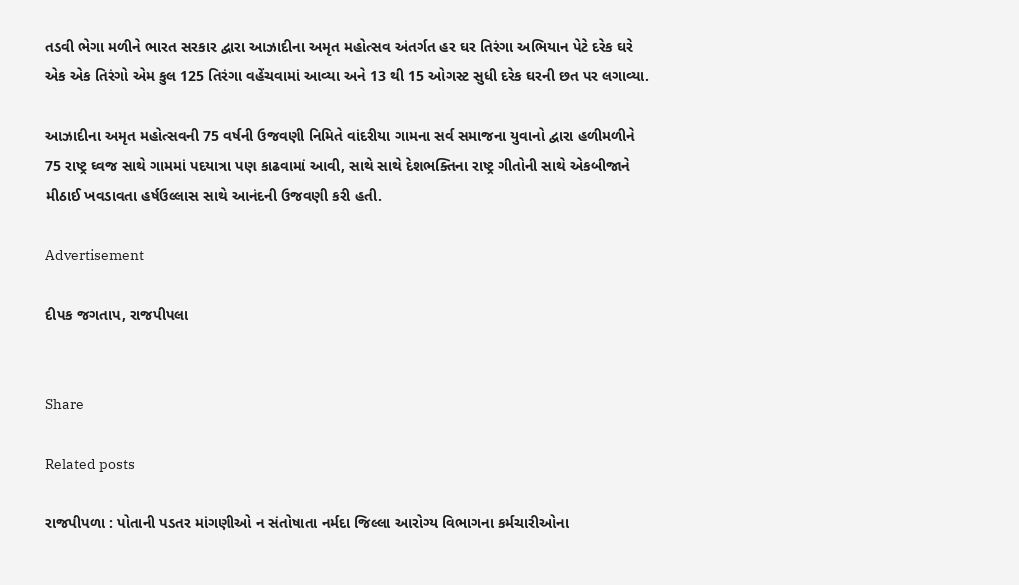તડવી ભેગા મળીને ભારત સરકાર દ્વારા આઝાદીના અમૃત મહોત્સવ અંતર્ગત હર ઘર તિરંગા અભિયાન પેટે દરેક ઘરે એક એક તિરંગો એમ કુલ 125 તિરંગા વહેંચવામાં આવ્યા અને 13 થી 15 ઓગસ્ટ સુધી દરેક ઘરની છત પર લગાવ્યા.

આઝાદીના અમૃત મહોત્સવની 75 વર્ષની ઉજવણી નિમિતે વાંદરીયા ગામના સર્વ સમાજના યુવાનો દ્વારા હળીમળીને 75 રાષ્ટ્ર ઘ્વજ સાથે ગામમાં પદયાત્રા પણ કાઢવામાં આવી, સાથે સાથે દેશભક્તિના રાષ્ટ્ર ગીતોની સાથે એકબીજાને મીઠાઈ ખવડાવતા હર્ષઉલ્લાસ સાથે આનંદની ઉજવણી કરી હતી.

Advertisement

દીપક જગતાપ, રાજપીપલા


Share

Related posts

રાજપીપળા : પોતાની પડતર માંગણીઓ ન સંતોષાતા નર્મદા જિલ્લા આરોગ્ય વિભાગના કર્મચારીઓના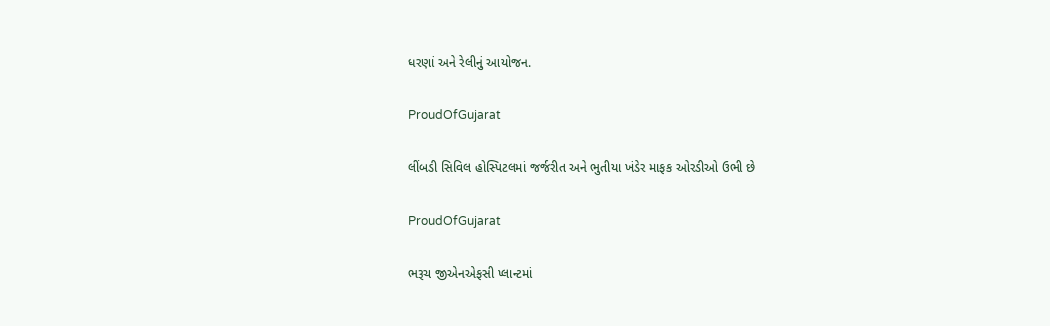ધરણાં અને રેલીનું આયોજન.

ProudOfGujarat

લીંબડી સિવિલ હોસ્પિટલમાં જર્જરીત અને ભુતીયા ખંડેર માફક ઓરડીઓ ઉભી છે

ProudOfGujarat

ભરૂચ જીએનએફસી પ્લાન્ટમાં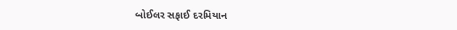બોઈલર સફાઈ દરમિયાન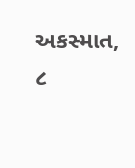અકસ્માત, ૮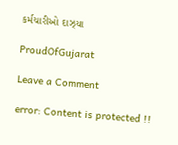કર્મચારીઓ દાઝ્યા

ProudOfGujarat

Leave a Comment

error: Content is protected !!